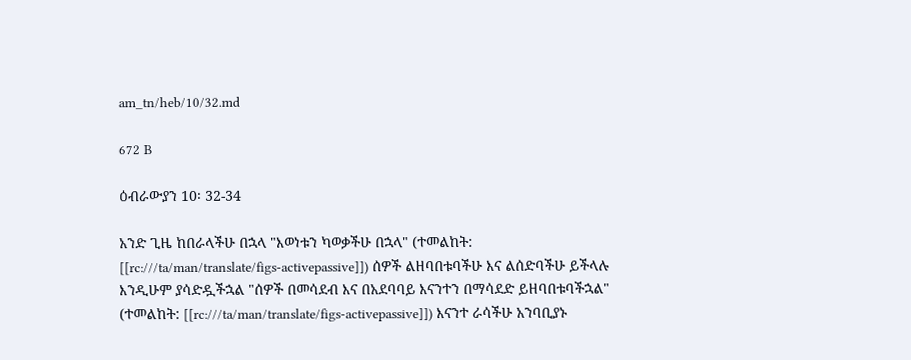am_tn/heb/10/32.md

672 B

ዕብራውያን 10፡ 32-34

አንድ ጊዜ ከበራላችሁ በኋላ "እወነቱን ካወቃችሁ በኋላ" (ተመልከት: [[rc:///ta/man/translate/figs-activepassive]]) ሰዎች ልዘባበቱባችሁ እና ልሰድባችሁ ይችላሉ እንዲሁም ያሳድዷችኋል "ሰዎች በመሳደብ እና በአደባባይ እናንተን በማሳደድ ይዘባበቱባችኋል" (ተመልከት: [[rc:///ta/man/translate/figs-activepassive]]) እናንተ ራሳችሁ አንባቢያኑ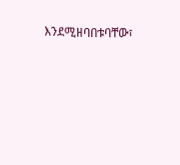እንደሚዘባበቱባቸው፣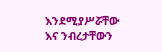እንደሚያሥሯቸው እና ንብረታቸውን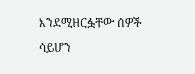እንደሚዘርፏቸው ሰዎች ሳይሆን